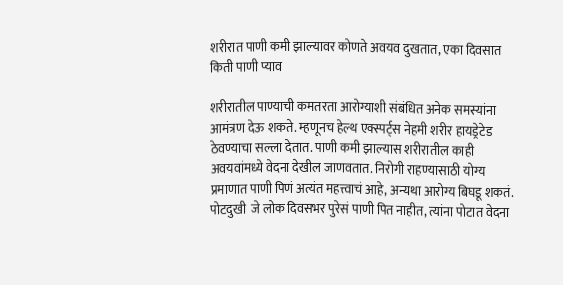शरीरात पाणी कमी झाल्यावर कोणते अवयव दुखतात, एका दिवसात किती पाणी प्याव

शरीरातील पाण्याची कमतरता आरोग्याशी संबंधित अनेक समस्यांना आमंत्रण देऊ शकते. म्हणूनच हेल्थ एक्स्पर्ट्स नेहमी शरीर हायड्रेटेड ठेवण्याचा सल्ला देतात. पाणी कमी झाल्यास शरीरातील काही अवयवांमध्ये वेदना देखील जाणवतात. निरोगी राहण्यासाठी योग्य प्रमाणात पाणी पिणं अत्यंत महत्त्वाचं आहे, अन्यथा आरोग्य बिघडू शकतं. पोटदुखी  जे लोक दिवसभर पुरेसं पाणी पित नाहीत, त्यांना पोटात वेदना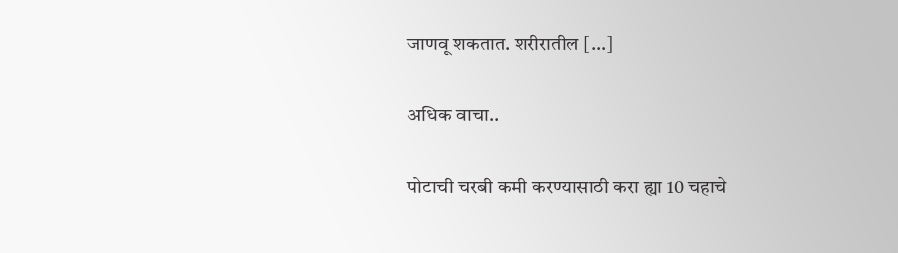जाणवू शकतात. शरीरातील […]

अधिक वाचा..

पोटाची चरबी कमी करण्यासाठी करा ह्या 10 चहाचे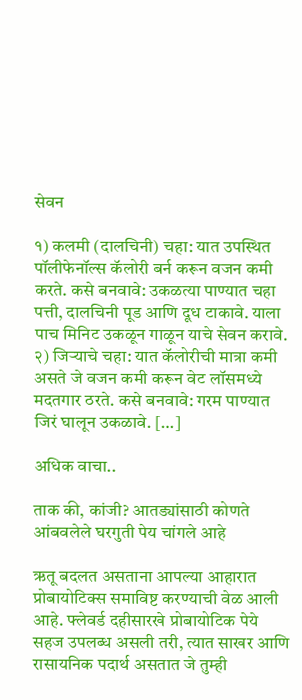सेवन

१) कलमी (दालचिनी) चहा: यात उपस्थित पॉलीफेनॉल्स कॅलोरी बर्न करून वजन कमी करते. कसे बनवावे: उकळत्या पाण्यात चहा पत्ती, दालचिनी पूड आणि दूध टाकावे. याला पाच मिनिट उकळून गाळून याचे सेवन करावे. २) जिर्‍याचे चहा: यात कॅलोरीची मात्रा कमी असते जे वजन कमी करून वेट लॉसमध्ये मदतगार ठरते. कसे बनवावे: गरम पाण्यात जिरं घालून उकळावे. […]

अधिक वाचा..

ताक की, कांजी? आतड्यांसाठी कोणते आंबवलेले घरगुती पेय चांगले आहे

ऋतू बदलत असताना आपल्या आहारात प्रोबायोटिक्स समाविष्ट करण्याची वेळ आली आहे. फ्लेवर्ड दहीसारखे प्रोबायोटिक पेये सहज उपलब्ध असली तरी, त्यात साखर आणि रासायनिक पदार्थ असतात जे तुम्ही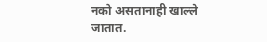नको असतानाही खाल्ले जातात.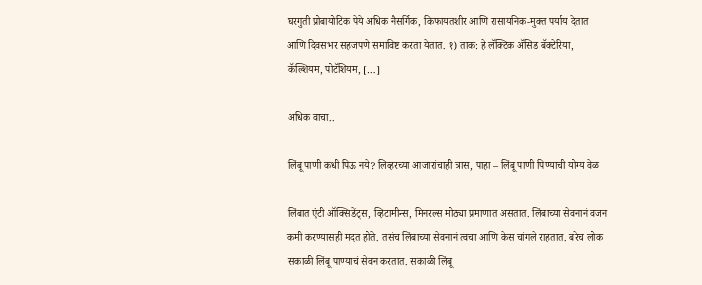घरगुती प्रोबायोटिक पेये अधिक नैसर्गिक, किफायतशीर आणि रासायनिक-मुक्त पर्याय देतात आणि दिवसभर सहजपणे समाविष्ट करता येतात. १) ताक: हे लॅक्टिक ॲसिड बॅक्टेरिया, कॅल्शियम, पोटॅशियम, […]

अधिक वाचा..

लिंबू पाणी कधी पिऊ नये? लिव्हरच्या आजारांचाही त्रास, पाहा – लिंबू पाणी पिण्याची योग्य वेळ

लिंबात एंटी ऑक्सिडेंट्स, व्हिटामीन्स, मिनरल्स मोठ्या प्रमाणात असतात. लिंबाच्या सेवनानं वजन कमी करण्यासही मदत होते. तसंच लिंबाच्या सेवनानं त्वचा आणि केस चांगले राहतात. बरेच लोक सकाळी लिंबू पाण्याचं सेवन करतात. सकाळी लिंबू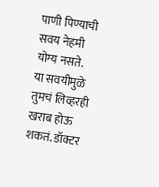पाणी पिण्याची सवय नेहमी योग्य नसते. या सवयीमुळे तुमचं लिव्हरही खराब होऊ शकतं. डॉक्टर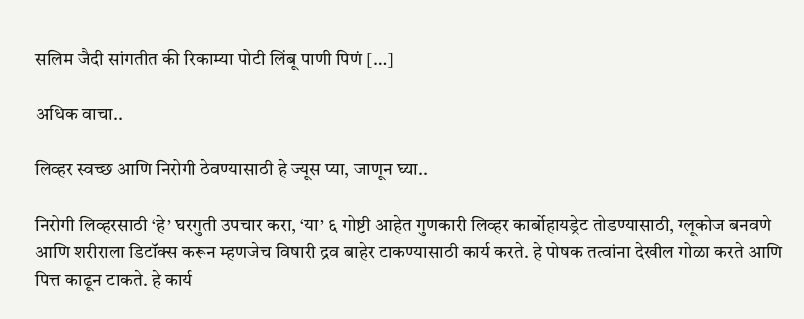सलिम जैदी सांगतीत की रिकाम्या पोटी लिंबू पाणी पिणं […]

अधिक वाचा..

लिव्हर स्वच्छ आणि निरोगी ठेवण्यासाठी हे ज्यूस प्या, जाणून घ्या..

निरोगी लिव्हरसाठी ‘हे’ घरगुती उपचार करा, ‘या’ ६ गोष्टी आहेत गुणकारी लिव्हर कार्बोहायड्रेट तोडण्यासाठी, ग्लूकोज बनवणे आणि शरीराला डिटॉक्स करून म्हणजेच विषारी द्रव बाहेर टाकण्यासाठी कार्य करते. हे पोषक तत्वांना देखील गोळा करते आणि पित्त काढून टाकते. हे कार्य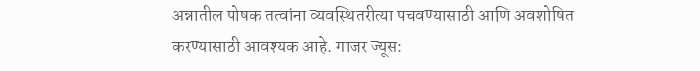अन्नातील पोषक तत्वांना व्यवस्थितरीत्या पचवण्यासाठी आणि अवशोषित करण्यासाठी आवश्यक आहे. गाजर ज्यूस: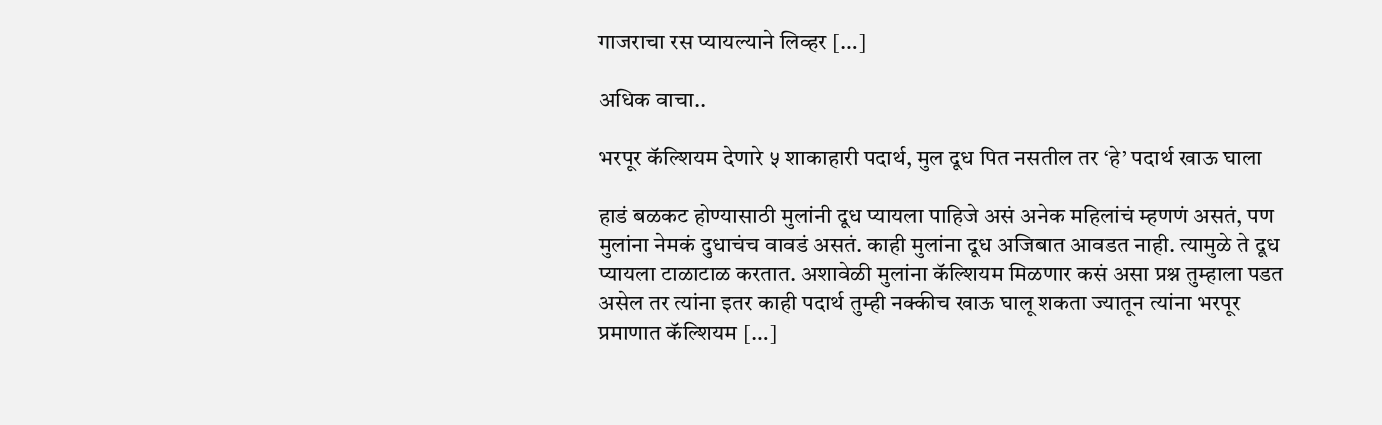गाजराचा रस प्यायल्याने लिव्हर […]

अधिक वाचा..

भरपूर कॅल्शियम देणारे ५ शाकाहारी पदार्थ, मुल दूध पित नसतील तर ‘हे’ पदार्थ खाऊ घाला

हाडं बळकट होण्यासाठी मुलांनी दूध प्यायला पाहिजे असं अनेक महिलांचं म्हणणं असतं, पण मुलांना नेमकं दुधाचंच वावडं असतं. काही मुलांना दूध अजिबात आवडत नाही. त्यामुळे ते दूध प्यायला टाळाटाळ करतात. अशावेळी मुलांना कॅल्शियम मिळणार कसं असा प्रश्न तुम्हाला पडत असेल तर त्यांना इतर काही पदार्थ तुम्ही नक्कीच खाऊ घालू शकता ज्यातून त्यांना भरपूर प्रमाणात कॅल्शियम […]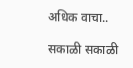अधिक वाचा..

सकाळी सकाळी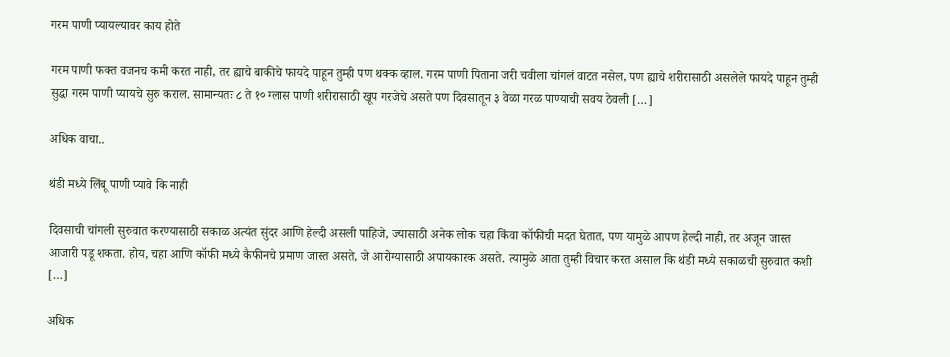गरम पाणी प्यायल्यावर काय होते

गरम पाणी फक्त वजनच कमी करत नाही, तर ह्याचे बाकीचे फायदे पाहून तुम्ही पण थक्क व्हाल. गरम पाणी पिताना जरी चवीला चांगलं वाटत नसेल, पण ह्याचे शरीरासाठी असलेले फायदे पाहून तुम्ही सुद्धा गरम पाणी प्यायचे सुरु कराल. सामान्यतः ८ ते १० ग्लास पाणी शरीरासाठी खूप गरजेचे असते पण दिवसातून ३ वेळा गरळ पाण्याची सवय ठेवली […]

अधिक वाचा..

थंडी मध्ये लिंबू पाणी प्यावे कि नाही

दिवसाची चांगली सुरुवात करण्यासाठी सकाळ अत्यंत सुंदर आणि हेल्दी असली पाहिजे, ज्यासाठी अनेक लोक चहा किंवा कॉफीची मदत घेतात, पण यामुळे आपण हेल्दी नाही, तर अजून जास्त आजारी पडू शकता. होय, चहा आणि कॉफी मध्ये कैफीनचे प्रमाण जास्त असते, जे आरोग्यासाठी अपायकारक असते. त्यामुळे आता तुम्ही विचार करत असाल कि थंडी मध्ये सकाळची सुरुवात कशी […]

अधिक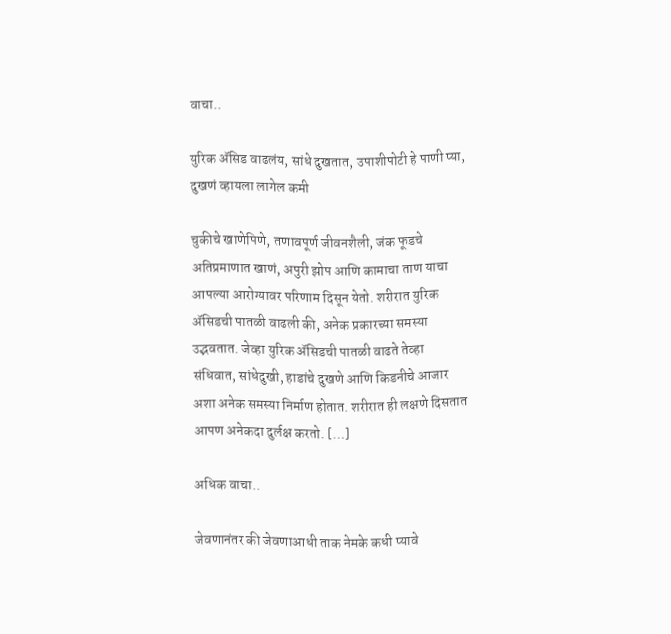वाचा..

युरिक ॲसिड वाढलंय, सांधे दुखतात, उपाशीपोटी हे पाणी प्या, दुखणं व्हायला लागेल कमी

चुकीचे खाणेपिणे, तणावपूर्ण जीवनशैली, जंक फूडचे अतिप्रमाणात खाणं, अपुरी झोप आणि कामाचा ताण याचा आपल्या आरोग्यावर परिणाम दिसून येतो. शरीरात युरिक ॲसिडची पातळी वाढली की, अनेक प्रकारच्या समस्या उद्भवतात. जेव्हा युरिक ॲसिडची पातळी वाढते तेव्हा संधिवात, सांधेदुखी, हाडांचे दुखणे आणि किडनीचे आजार अशा अनेक समस्या निर्माण होतात. शरीरात ही लक्षणे दिसतात आपण अनेकदा दुर्लक्ष करतो. […]

अधिक वाचा..

जेवणानंतर की जेवणाआधी ताक नेमके कधी प्यावे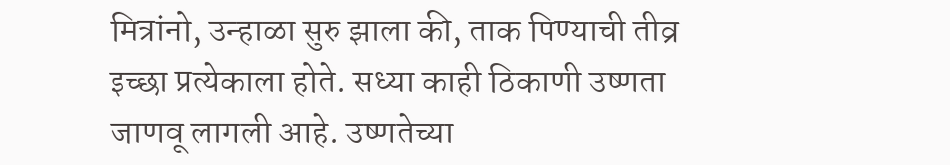मित्रांनो, उन्हाळा सुरु झाला की, ताक पिण्याची तीव्र इच्छा प्रत्येकाला होते. सध्या काही ठिकाणी उष्णता जाणवू लागली आहे. उष्णतेच्या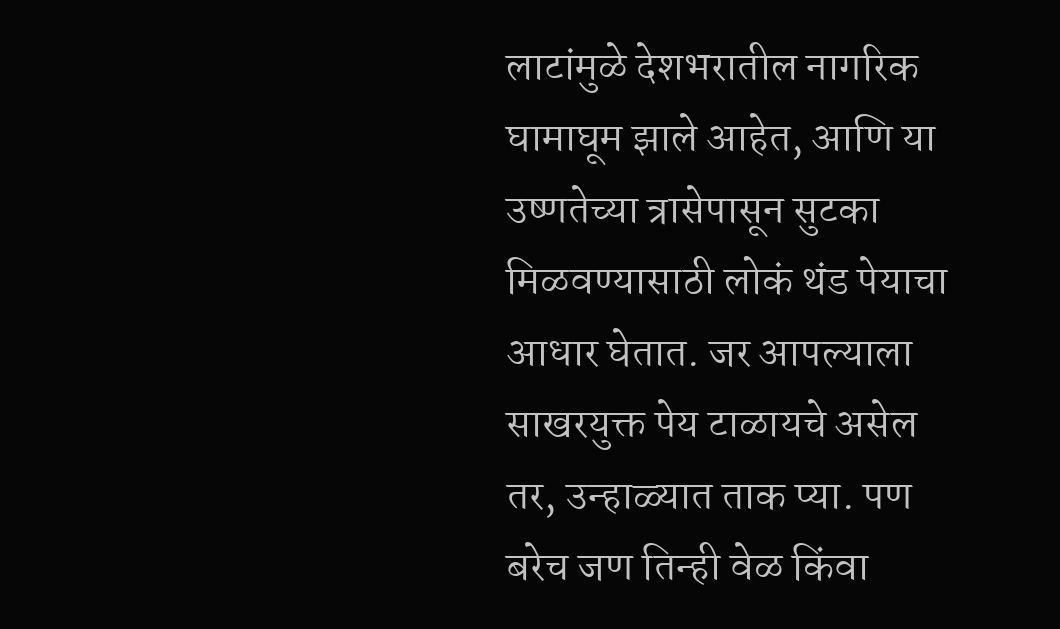लाटांमुळे देशभरातील नागरिक घामाघूम झाले आहेत, आणि या उष्णतेच्या त्रासेपासून सुटका मिळवण्यासाठी लोकं थंड पेयाचा आधार घेतात. जर आपल्याला साखरयुक्त पेय टाळायचे असेल तर, उन्हाळ्यात ताक प्या. पण बरेच जण तिन्ही वेळ किंवा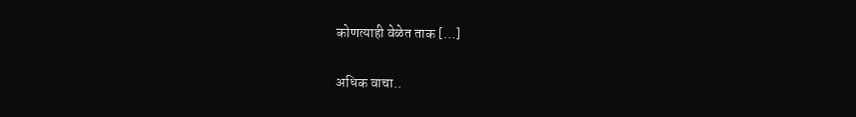कोणत्याही वेळेत ताक […]

अधिक वाचा..